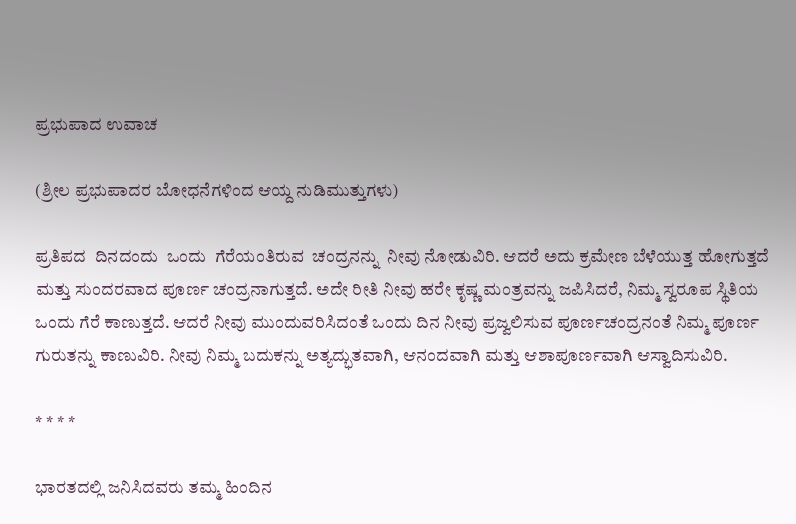ಪ್ರಭುಪಾದ ಉವಾಚ

(ಶ್ರೀಲ ಪ್ರಭುಪಾದರ ಬೋಧನೆಗಳಿಂದ ಆಯ್ದ ನುಡಿಮುತ್ತುಗಳು)

ಪ್ರತಿಪದ  ದಿನದಂದು  ಒಂದು  ಗೆರೆಯಂತಿರುವ  ಚಂದ್ರನನ್ನು  ನೀವು ನೋಡುವಿರಿ. ಆದರೆ ಅದು ಕ್ರಮೇಣ ಬೆಳೆಯುತ್ತ ಹೋಗುತ್ತದೆ ಮತ್ತು ಸುಂದರವಾದ ಪೂರ್ಣ ಚಂದ್ರನಾಗುತ್ತದೆ. ಅದೇ ರೀತಿ ನೀವು ಹರೇ ಕೃಷ್ಣ ಮಂತ್ರವನ್ನು ಜಪಿಸಿದರೆ, ನಿಮ್ಮ ಸ್ವರೂಪ ಸ್ಥಿತಿಯ ಒಂದು ಗೆರೆ ಕಾಣುತ್ತದೆ. ಆದರೆ ನೀವು ಮುಂದುವರಿಸಿದಂತೆ ಒಂದು ದಿನ ನೀವು ಪ್ರಜ್ವಲಿಸುವ ಪೂರ್ಣಚಂದ್ರನಂತೆ ನಿಮ್ಮ ಪೂರ್ಣ ಗುರುತನ್ನು ಕಾಣುವಿರಿ. ನೀವು ನಿಮ್ಮ ಬದುಕನ್ನು ಅತ್ಯದ್ಭುತವಾಗಿ, ಆನಂದವಾಗಿ ಮತ್ತು ಆಶಾಪೂರ್ಣವಾಗಿ ಆಸ್ವಾದಿಸುವಿರಿ.

* * * *

ಭಾರತದಲ್ಲಿ ಜನಿಸಿದವರು ತಮ್ಮ ಹಿಂದಿನ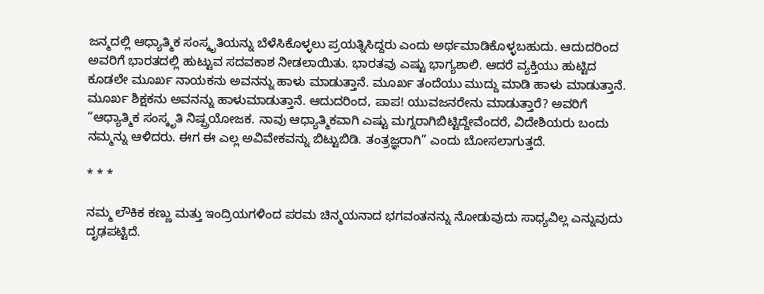ಜನ್ಮದಲ್ಲಿ ಆಧ್ಯಾತ್ಮಿಕ ಸಂಸ್ಕೃತಿಯನ್ನು ಬೆಳೆಸಿಕೊಳ್ಳಲು ಪ್ರಯತ್ನಿಸಿದ್ದರು ಎಂದು ಅರ್ಥಮಾಡಿಕೊಳ್ಳಬಹುದು. ಆದುದರಿಂದ ಅವರಿಗೆ ಭಾರತದಲ್ಲಿ ಹುಟ್ಟುವ ಸದವಕಾಶ ನೀಡಲಾಯಿತು. ಭಾರತವು ಎಷ್ಟು ಭಾಗ್ಯಶಾಲಿ. ಆದರೆ ವ್ಯಕ್ತಿಯು ಹುಟ್ಟಿದ ಕೂಡಲೇ ಮೂರ್ಖ ನಾಯಕನು ಅವನನ್ನು ಹಾಳು ಮಾಡುತ್ತಾನೆ. ಮೂರ್ಖ ತಂದೆಯು ಮುದ್ದು ಮಾಡಿ ಹಾಳು ಮಾಡುತ್ತಾನೆ. ಮೂರ್ಖ ಶಿಕ್ಷಕನು ಅವನನ್ನು ಹಾಳುಮಾಡುತ್ತಾನೆ. ಆದುದರಿಂದ, ಪಾಪ! ಯುವಜನರೇನು ಮಾಡುತ್ತಾರೆ? ಅವರಿಗೆ “ಆಧ್ಯಾತ್ಮಿಕ ಸಂಸ್ಕೃತಿ ನಿಷ್ಪ್ರಯೋಜಕ. ನಾವು ಆಧ್ಯಾತ್ಮಿಕವಾಗಿ ಎಷ್ಟು ಮಗ್ನರಾಗಿಬಿಟ್ಟಿದ್ದೇವೆಂದರೆ, ವಿದೇಶಿಯರು ಬಂದು ನಮ್ಮನ್ನು ಆಳಿದರು. ಈಗ ಈ ಎಲ್ಲ ಅವಿವೇಕವನ್ನು ಬಿಟ್ಟುಬಿಡಿ. ತಂತ್ರಜ್ಞರಾಗಿ” ಎಂದು ಬೋಸಲಾಗುತ್ತದೆ.

* * *

ನಮ್ಮ ಲೌಕಿಕ ಕಣ್ಣು ಮತ್ತು ಇಂದ್ರಿಯಗಳಿಂದ ಪರಮ ಚಿನ್ಮಯನಾದ ಭಗವಂತನನ್ನು ನೋಡುವುದು ಸಾಧ್ಯವಿಲ್ಲ ಎನ್ನುವುದು ದೃಢಪಟ್ಟಿದೆ.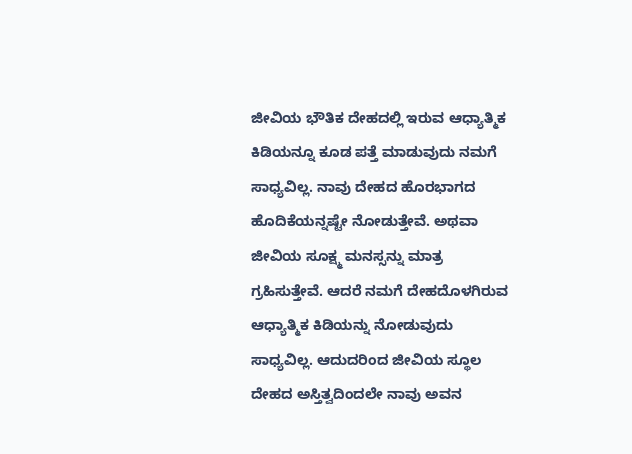ಜೀವಿಯ ಭೌತಿಕ ದೇಹದಲ್ಲಿ ಇರುವ ಆಧ್ಯಾತ್ಮಿಕ ಕಿಡಿಯನ್ನೂ ಕೂಡ ಪತ್ತೆ ಮಾಡುವುದು ನಮಗೆ ಸಾಧ್ಯವಿಲ್ಲ. ನಾವು ದೇಹದ ಹೊರಭಾಗದ ಹೊದಿಕೆಯನ್ನಷ್ಟೇ ನೋಡುತ್ತೇವೆ. ಅಥವಾ ಜೀವಿಯ ಸೂಕ್ಷ್ಮ ಮನಸ್ಸನ್ನು ಮಾತ್ರ ಗ್ರಹಿಸುತ್ತೇವೆ. ಆದರೆ ನಮಗೆ ದೇಹದೊಳಗಿರುವ ಆಧ್ಯಾತ್ಮಿಕ ಕಿಡಿಯನ್ನು ನೋಡುವುದು ಸಾಧ್ಯವಿಲ್ಲ. ಆದುದರಿಂದ ಜೀವಿಯ ಸ್ಥೂಲ ದೇಹದ ಅಸ್ತಿತ್ವದಿಂದಲೇ ನಾವು ಅವನ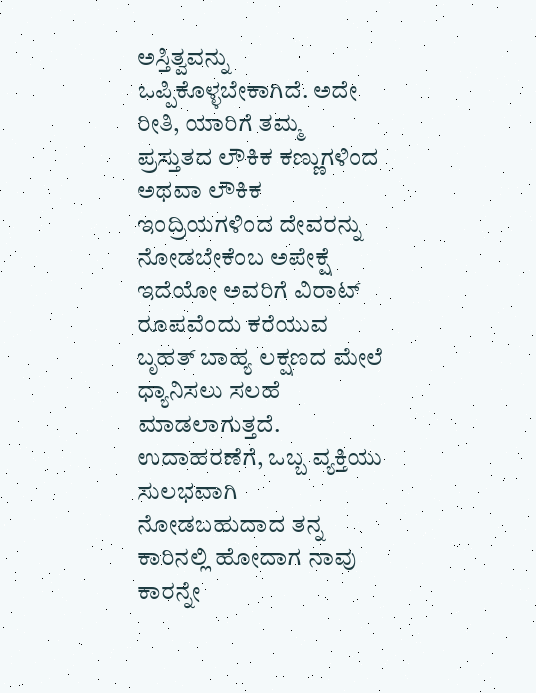ಅಸ್ತಿತ್ವವನ್ನು ಒಪ್ಪಿಕೊಳ್ಳಬೇಕಾಗಿದೆ. ಅದೇ ರೀತಿ, ಯಾರಿಗೆ ತಮ್ಮ ಪ್ರಸ್ತುತದ ಲೌಕಿಕ ಕಣ್ಣುಗಳಿಂದ ಅಥವಾ ಲೌಕಿಕ ಇಂದ್ರಿಯಗಳಿಂದ ದೇವರನ್ನು ನೋಡಬೇಕೆಂಬ ಅಪೇಕ್ಷೆ ಇದೆಯೋ ಅವರಿಗೆ ವಿರಾಟ್‌ ರೂಪವೆಂದು ಕರೆಯುವ ಬೃಹತ್‌ ಬಾಹ್ಯ ಲಕ್ಷಣದ ಮೇಲೆ ಧ್ಯಾನಿಸಲು ಸಲಹೆ ಮಾಡಲಾಗುತ್ತದೆ.  ಉದಾಹರಣೆಗೆ, ಒಬ್ಬ ವ್ಯಕ್ತಿಯು ಸುಲಭವಾಗಿ ನೋಡಬಹುದಾದ ತನ್ನ ಕಾರಿನಲ್ಲಿ ಹೋದಾಗ ನಾವು ಕಾರನ್ನೇ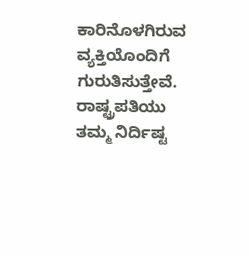ಕಾರಿನೊಳಗಿರುವ ವ್ಯಕ್ತಿಯೊಂದಿಗೆ ಗುರುತಿಸುತ್ತೇವೆ. ರಾಷ್ಟ್ರಪತಿಯು ತಮ್ಮ ನಿರ್ದಿಷ್ಟ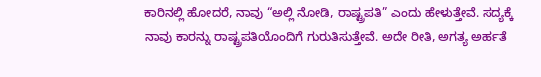ಕಾರಿನಲ್ಲಿ ಹೋದರೆ, ನಾವು “ಅಲ್ಲಿ ನೋಡಿ, ರಾಷ್ಟ್ರಪತಿ” ಎಂದು ಹೇಳುತ್ತೇವೆ. ಸದ್ಯಕ್ಕೆ ನಾವು ಕಾರನ್ನು ರಾಷ್ಟ್ರಪತಿಯೊಂದಿಗೆ ಗುರುತಿಸುತ್ತೇವೆ. ಅದೇ ರೀತಿ, ಅಗತ್ಯ ಅರ್ಹತೆ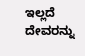ಇಲ್ಲದೆ ದೇವರನ್ನು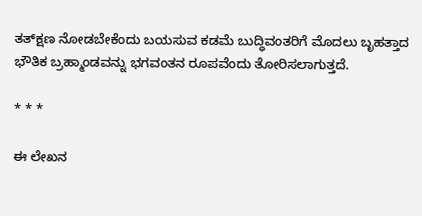ತತ್‌ಕ್ಷಣ ನೋಡಬೇಕೆಂದು ಬಯಸುವ ಕಡಮೆ ಬುದ್ಧಿವಂತರಿಗೆ ಮೊದಲು ಬೃಹತ್ತಾದ ಭೌತಿಕ ಬ್ರಹ್ಮಾಂಡವನ್ನು ಭಗವಂತನ ರೂಪವೆಂದು ತೋರಿಸಲಾಗುತ್ತದೆ.

* * *

ಈ ಲೇಖನ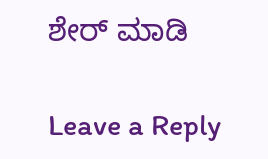ಶೇರ್ ಮಾಡಿ

Leave a Reply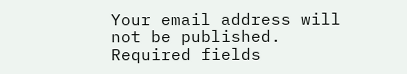Your email address will not be published. Required fields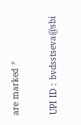are marked *

UPI ID : bvdsstseva@sbi